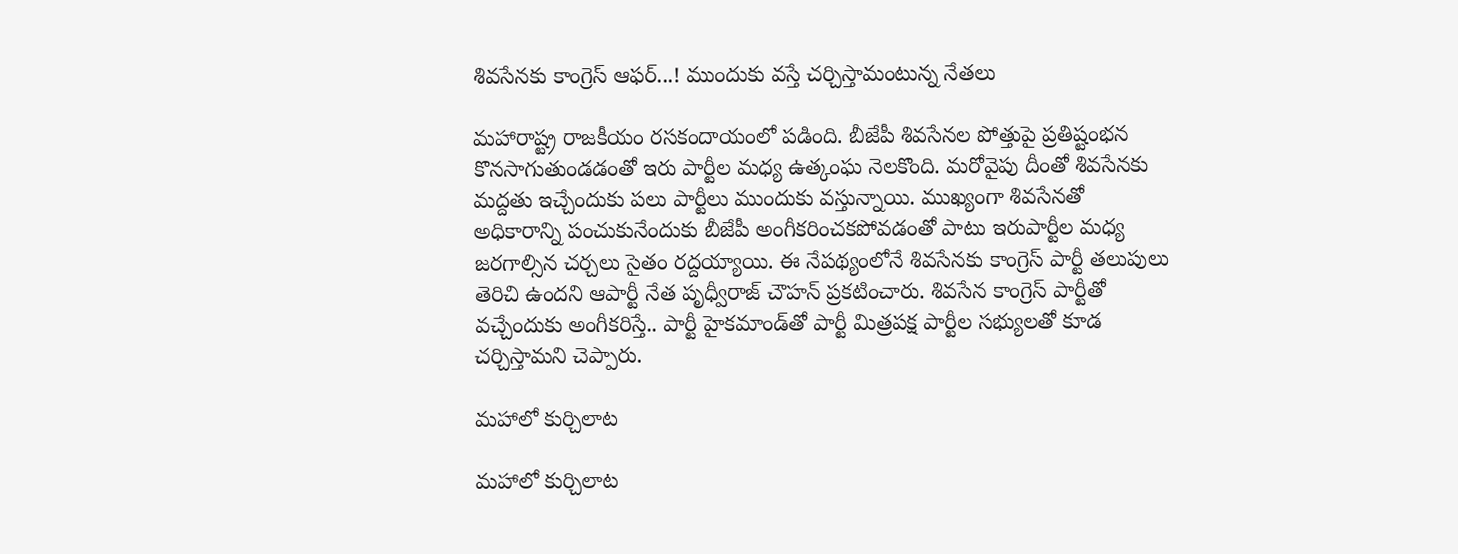శివసేనకు కాంగ్రెస్ ఆఫర్...! ముందుకు వస్తే చర్చిస్తామంటున్న నేతలు

మహారాష్ట్ర రాజకీయం రసకందాయంలో పడింది. బీజేపీ శివసేనల పోత్తుపై ప్రతిష్టంభన కొనసాగుతుండడంతో ఇరు పార్టీల మధ్య ఉత్కంఘ నెలకొంది. మరోవైపు దీంతో శివసేనకు మద్దతు ఇచ్చేందుకు పలు పార్టీలు ముందుకు వస్తున్నాయి. ముఖ్యంగా శివసేనతో అధికారాన్ని పంచుకునేందుకు బీజేపీ అంగీకరించకపోవడంతో పాటు ఇరుపార్టీల మధ్య జరగాల్సిన చర్చలు సైతం రద్దయ్యాయి. ఈ నేపథ్యంలోనే శివసేనకు కాంగ్రెస్ పార్టీ తలుపులు తెరిచి ఉందని ఆపార్టీ నేత పృధ్వీరాజ్ చౌహన్‌ ప్రకటించారు. శివసేన కాంగ్రెస్ పార్టీతో వచ్చేందుకు అంగీకరిస్తే.. పార్టీ హైకమాండ్‌తో పార్టీ మిత్రపక్ష పార్టీల సభ్యులతో కూడ చర్చిస్తామని చెప్పారు.

మహాలో కుర్చిలాట

మహాలో కుర్చిలాట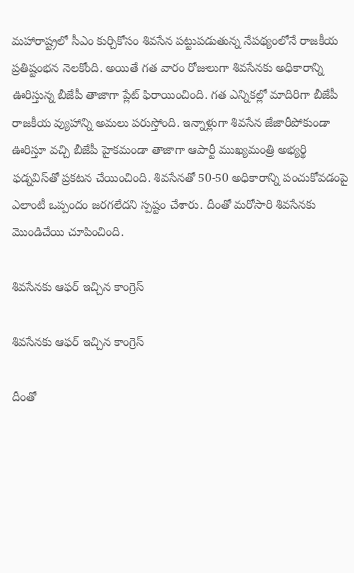మహారాష్ట్రలో సీఎం కుర్చికోసం శివసేన పట్టుపడుతున్న నేపథ్యంలోనే రాజకీయ ప్రతిష్టంభన నెలకోంది. అయితే గత వారం రోజులుగా శివసేనకు అధికారాన్ని ఊరిస్తున్న బీజేపీ తాజాగా ప్లేట్ ఫిరాయించింది. గత ఎన్నికల్లో మాదిరిగా బీజేపీ రాజకీయ వ్యుహాన్ని అమలు పరుస్తోంది. ఇన్నాళ్లుగా శివసేన జేజారీపోకుండా ఊరిస్తూ వచ్చి బీజేపీ హైకమండా తాజాగా ఆపార్టీ ముఖ్యమంత్రి అభ్యర్థి ఫడ్నవిస్‌తో ప్రకటన చేయించింది. శివసేనతో 50-50 అధికారాన్ని పంచుకోవడంపై ఎలాంటీ ఒప్పందం జరగలేదని స్పష్టం చేశారు. దీంతో మరోసారి శివసేనకు మొండిచేయి చూపించింది.

శివసేనకు ఆఫర్ ఇచ్చిన కాంగ్రెస్

శివసేనకు ఆఫర్ ఇచ్చిన కాంగ్రెస్

దీంతో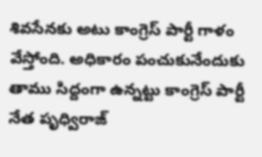శివసేనకు అటు కాంగ్రెస్ పార్టీ గాళం వేస్తోంది. అధికారం పంచుకునేందుకు తాము సిద్దంగా ఉన్నట్టు కాంగ్రెస్ పార్టీ నేత పృధ్విరాజ్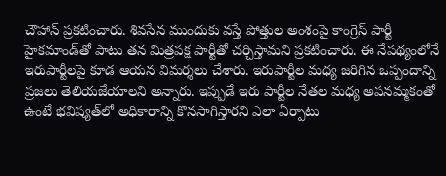చౌహాన్ ప్రకటించారు. శివసేన ముందుకు వస్తే పోత్తుల అంశంపై కాంగ్రెస్ పార్టీ హైకమాండ్‌తో పాటు తన మిత్రపక్ష పార్టీతో చర్చిస్తామని ప్రకటించారు. ఈ నేపథ్యంలోనే ఇరుపార్టీలపై కూడ ఆయన విమర్శలు చేశారు. ఇరుపార్టీల మధ్య జరిగిన ఒప్పందాన్ని ప్రజలు తెలియజేయాలని అన్నారు. ఇప్పుడే ఇరు పార్టీల నేతల మధ్య అపనమ్మకంతో ఉంటే భవిష్యత్‌లో అధికారాన్ని కొనసాగిస్తారని ఎలా ఏర్పాటు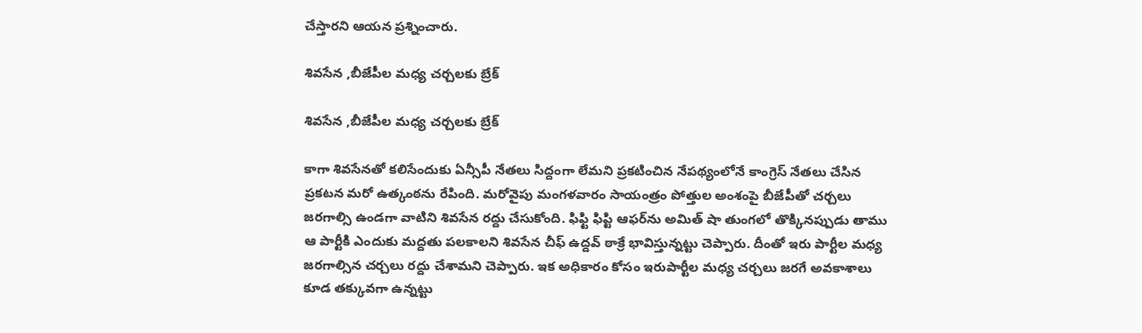చేస్తారని ఆయన ప్రశ్నించారు.

శివసేన ,బీజేపీల మధ్య చర్చలకు బ్రేక్

శివసేన ,బీజేపీల మధ్య చర్చలకు బ్రేక్

కాగా శివసేనతో కలిసేందుకు ఏన్సీపీ నేతలు సిద్దంగా లేమని ప్రకటించిన నేపథ్యంలోనే కాంగ్రెస్ నేతలు చేసిన ప్రకటన మరో ఉత్కంఠను రేపింది. మరోవైపు మంగళవారం సాయంత్రం పోత్తుల అంశంపై బీజేపీతో చర్చలు జరగాల్సి ఉండగా వాటిని శివసేన రద్దు చేసుకోంది. ఫిఫ్టి ఫిప్టి ఆఫర్‌ను అమిత్ షా తుంగలో తొక్కినప్పుడు తాము ఆ పార్టీకి ఎందుకు మద్దతు పలకాలని శివసేన చీఫ్ ఉద్దవ్ ఠాక్రే భావిస్తున్నట్టు చెప్పారు. దీంతో ఇరు పార్టీల మధ్య జరగాల్సిన చర్చలు రద్దు చేశామని చెప్పారు. ఇక అధికారం కోసం ఇరుపార్టీల మధ్య చర్చలు జరగే అవకాశాలు కూడ తక్కువగా ఉన్నట్టు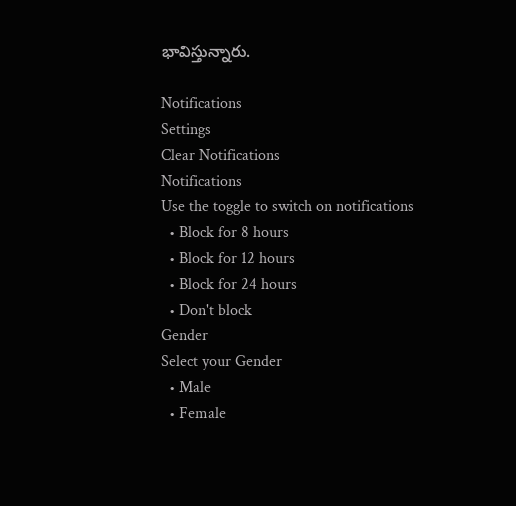భావిస్తున్నారు.

Notifications
Settings
Clear Notifications
Notifications
Use the toggle to switch on notifications
  • Block for 8 hours
  • Block for 12 hours
  • Block for 24 hours
  • Don't block
Gender
Select your Gender
  • Male
  • Female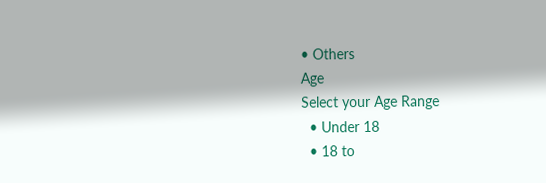• Others
Age
Select your Age Range
  • Under 18
  • 18 to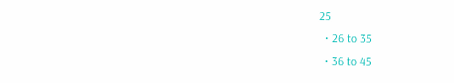25
  • 26 to 35
  • 36 to 45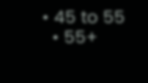• 45 to 55
  • 55+